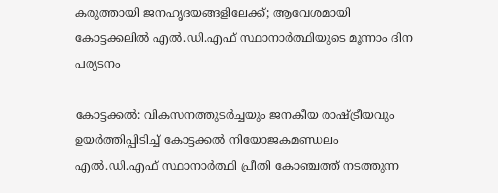കരുത്തായി ജനഹൃദയങ്ങളിലേക്ക്; ആവേശമായി കോട്ടക്കലിൽ എൽ.ഡി.എഫ് സ്ഥാനാർത്ഥിയുടെ മൂന്നാം ദിന പര്യടനം

കോട്ടക്കൽ: വികസനത്തുടർച്ചയും ജനകീയ രാഷ്ട്രീയവും ഉയർത്തിപ്പിടിച്ച് കോട്ടക്കൽ നിയോജകമണ്ഡലം എൽ.ഡി.എഫ് സ്ഥാനാർത്ഥി പ്രീതി കോഞ്ചത്ത് നടത്തുന്ന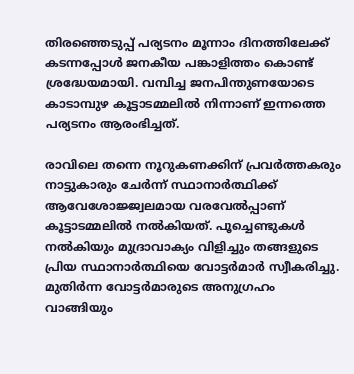തിരഞ്ഞെടുപ്പ് പര്യടനം മൂന്നാം ദിനത്തിലേക്ക് കടന്നപ്പോൾ ജനകീയ പങ്കാളിത്തം കൊണ്ട് ശ്രദ്ധേയമായി. വമ്പിച്ച ജനപിന്തുണയോടെ കാടാമ്പുഴ കൂട്ടാടമ്മലിൽ നിന്നാണ് ഇന്നത്തെ പര്യടനം ആരംഭിച്ചത്.

രാവിലെ തന്നെ നൂറുകണക്കിന് പ്രവർത്തകരും നാട്ടുകാരും ചേർന്ന് സ്ഥാനാർത്ഥിക്ക് ആവേശോജ്ജ്വലമായ വരവേൽപ്പാണ് കൂട്ടാടമ്മലിൽ നൽകിയത്. പൂച്ചെണ്ടുകൾ നൽകിയും മുദ്രാവാക്യം വിളിച്ചും തങ്ങളുടെ പ്രിയ സ്ഥാനാർത്ഥിയെ വോട്ടർമാർ സ്വീകരിച്ചു. മുതിർന്ന വോട്ടർമാരുടെ അനുഗ്രഹം വാങ്ങിയും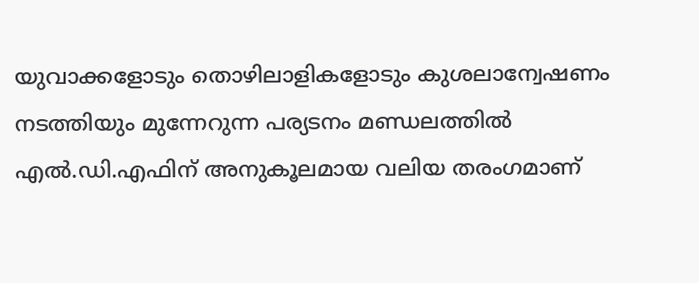യുവാക്കളോടും തൊഴിലാളികളോടും കുശലാന്വേഷണം നടത്തിയും മുന്നേറുന്ന പര്യടനം മണ്ഡലത്തിൽ എൽ.ഡി.എഫിന് അനുകൂലമായ വലിയ തരംഗമാണ്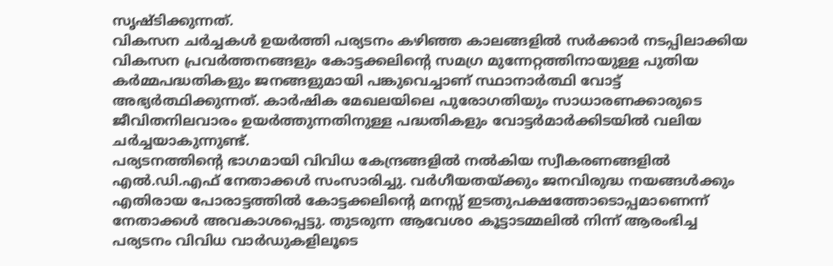സൃഷ്ടിക്കുന്നത്.
വികസന ചർച്ചകൾ ഉയർത്തി പര്യടനം കഴിഞ്ഞ കാലങ്ങളിൽ സർക്കാർ നടപ്പിലാക്കിയ വികസന പ്രവർത്തനങ്ങളും കോട്ടക്കലിന്റെ സമഗ്ര മുന്നേറ്റത്തിനായുള്ള പുതിയ കർമ്മപദ്ധതികളും ജനങ്ങളുമായി പങ്കുവെച്ചാണ് സ്ഥാനാർത്ഥി വോട്ട് അഭ്യർത്ഥിക്കുന്നത്. കാർഷിക മേഖലയിലെ പുരോഗതിയും സാധാരണക്കാരുടെ ജീവിതനിലവാരം ഉയർത്തുന്നതിനുള്ള പദ്ധതികളും വോട്ടർമാർക്കിടയിൽ വലിയ ചർച്ചയാകുന്നുണ്ട്.
പര്യടനത്തിന്റെ ഭാഗമായി വിവിധ കേന്ദ്രങ്ങളിൽ നൽകിയ സ്വീകരണങ്ങളിൽ എൽ.ഡി.എഫ് നേതാക്കൾ സംസാരിച്ചു. വർഗീയതയ്ക്കും ജനവിരുദ്ധ നയങ്ങൾക്കും എതിരായ പോരാട്ടത്തിൽ കോട്ടക്കലിന്റെ മനസ്സ് ഇടതുപക്ഷത്തോടൊപ്പമാണെന്ന് നേതാക്കൾ അവകാശപ്പെട്ടു. തുടരുന്ന ആവേശo കൂട്ടാടമ്മലിൽ നിന്ന് ആരംഭിച്ച പര്യടനം വിവിധ വാർഡുകളിലൂടെ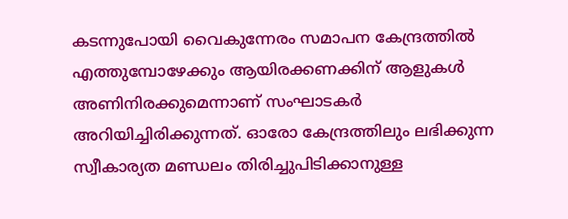കടന്നുപോയി വൈകുന്നേരം സമാപന കേന്ദ്രത്തിൽ എത്തുമ്പോഴേക്കും ആയിരക്കണക്കിന് ആളുകൾ അണിനിരക്കുമെന്നാണ് സംഘാടകർ അറിയിച്ചിരിക്കുന്നത്. ഓരോ കേന്ദ്രത്തിലും ലഭിക്കുന്ന സ്വീകാര്യത മണ്ഡലം തിരിച്ചുപിടിക്കാനുള്ള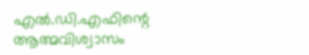എൽ.ഡി.എഫിന്റെ ആത്മവിശ്വാസം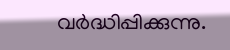വർദ്ധിപ്പിക്കുന്നു.